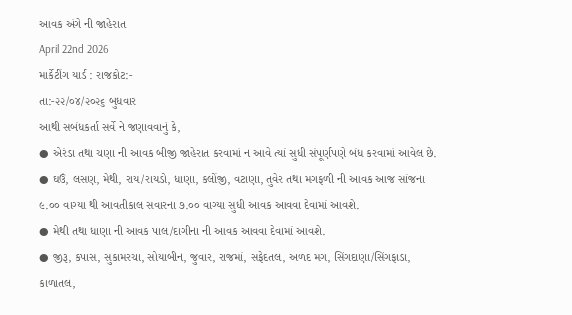આવક અંગે ની જાહેરાત
April 22nd 2026
માર્કેટીંગ યાર્ડ : રાજકોટ:-
તા:-૨૨/૦૪/૨૦૨૬ બુધવાર
આથી સબંધકર્તા સર્વે ને જણાવવાનું કે,
● એરંડા તથા ચણા ની આવક બીજી જાહેરાત કરવામાં ન આવે ત્યાં સુધી સંપૂર્ણપણે બંધ કરવામાં આવેલ છે.
● ઘઉં, લસણ, મેથી, રાય/રાયડો, ધાણા, કલોંજી, વટાણા, તુવેર તથા મગફળી ની આવક આજ સાંજના ૯.૦૦ વાગ્યા થી આવતીકાલ સવારના ૭.૦૦ વાગ્યા સુધી આવક આવવા દેવામાં આવશે.
● મેથી તથા ધાણા ની આવક પાલ/દાગીના ની આવક આવવા દેવામાં આવશે.
● જીરૂ, કપાસ, સુકામરચા, સોયાબીન, જુવાર, રાજમાં, સફેદતલ, અળદ મગ, સિંગદાણા/સિંગફાડા, કાળાતલ,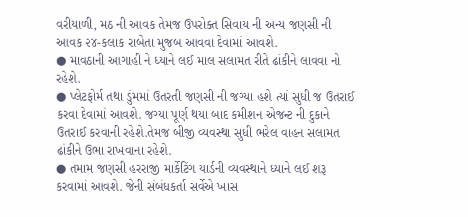વરીયાળી, મઠ ની આવક તેમજ ઉપરોક્ત સિવાય ની અન્ય જણસી ની આવક ૨૪-કલાક રાબેતા મુજબ આવવા દેવામાં આવશે.
● માવઠાની આગાહી ને ધ્યાને લઈ માલ સલામત રીતે ઢાંકીને લાવવા નો રહેશે.
● પ્લેટફોર્મ તથા ડુંમમાં ઉતરતી જણસી ની જગ્યા હશે ત્યાં સુધી જ ઉતરાઈ કરવા દેવામાં આવશે. જગ્યા પૂર્ણ થયા બાદ કમીશન એજન્ટ ની દુકાને ઉતરાઈ કરવાની રહેશે.તેમજ બીજી વ્યવસ્થા સુધી ભરેલ વાહન સલામત ઢાંકીને ઉભા રાખવાના રહેશે.
● તમામ જણસી હરરાજી માર્કેટિંગ યાર્ડની વ્યવસ્થાને ધ્યાને લઈ શરૂ કરવામાં આવશે. જેની સંબંધકર્તા સર્વેએ ખાસ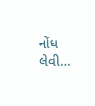નોંધ લેવી…